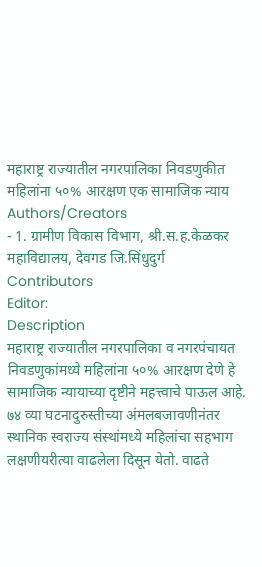महाराष्ट्र राज्यातील नगरपालिका निवडणुकीत महिलांना ५०% आरक्षण एक सामाजिक न्याय
Authors/Creators
- 1. ग्रामीण विकास विभाग, श्री.स.ह.केळकर महाविद्यालय, देवगड जि.सिंधुदुर्ग
Contributors
Editor:
Description
महाराष्ट्र राज्यातील नगरपालिका व नगरपंचायत निवडणुकांमध्ये महिलांना ५०% आरक्षण देणे हे सामाजिक न्यायाच्या दृष्टीने महत्त्वाचे पाऊल आहे. ७४ व्या घटनादुरुस्तीच्या अंमलबजावणीनंतर स्थानिक स्वराज्य संस्थांमध्ये महिलांचा सहभाग लक्षणीयरीत्या वाढलेला दिसून येतो. वाढते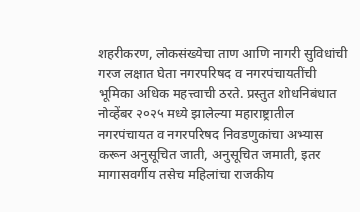शहरीकरण, लोकसंख्येचा ताण आणि नागरी सुविधांची गरज लक्षात घेता नगरपरिषद व नगरपंचायतींची भूमिका अधिक महत्त्वाची ठरते. प्रस्तुत शोधनिबंधात नोव्हेंबर २०२५ मध्ये झालेल्या महाराष्ट्रातील नगरपंचायत व नगरपरिषद निवडणुकांचा अभ्यास करून अनुसूचित जाती, अनुसूचित जमाती, इतर मागासवर्गीय तसेच महिलांचा राजकीय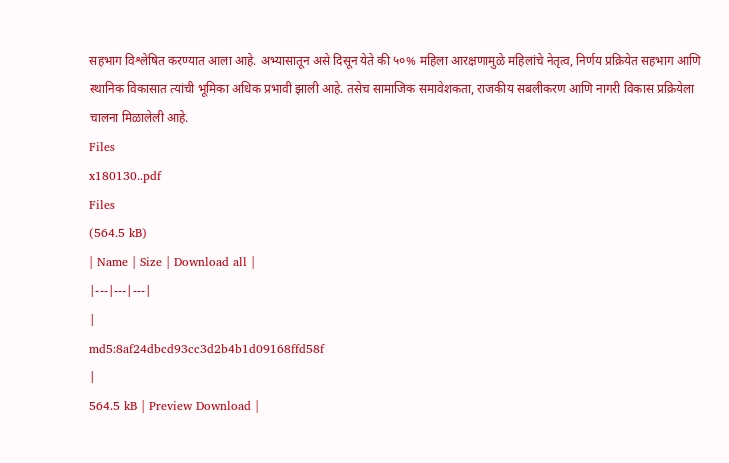सहभाग विश्लेषित करण्यात आला आहे. अभ्यासातून असे दिसून येते की ५०% महिला आरक्षणामुळे महिलांचे नेतृत्व, निर्णय प्रक्रियेत सहभाग आणि स्थानिक विकासात त्यांची भूमिका अधिक प्रभावी झाली आहे. तसेच सामाजिक समावेशकता, राजकीय सबलीकरण आणि नागरी विकास प्रक्रियेला चालना मिळालेली आहे.
Files
x180130..pdf
Files
(564.5 kB)
| Name | Size | Download all |
|---|---|---|
|
md5:8af24dbcd93cc3d2b4b1d09168ffd58f
|
564.5 kB | Preview Download |